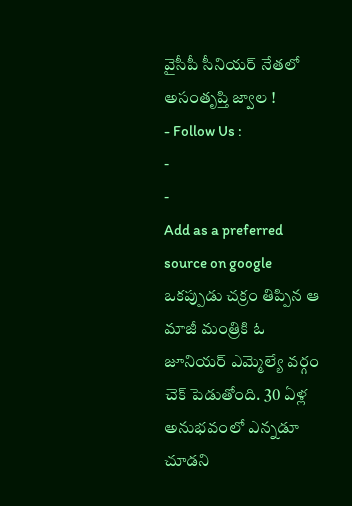వైసీపీ సీనియర్ నేతలో అసంతృప్తి జ్వాల !
- Follow Us :
-
-
Add as a preferred
source on google
ఒకప్పుడు చక్రం తిప్పిన ఆ మాజీ మంత్రికి ఓ జూనియర్ ఎమ్మెల్యే వర్గం చెక్ పెడుతోంది. 30 ఏళ్ల అనుభవంలో ఎన్నడూ చూడని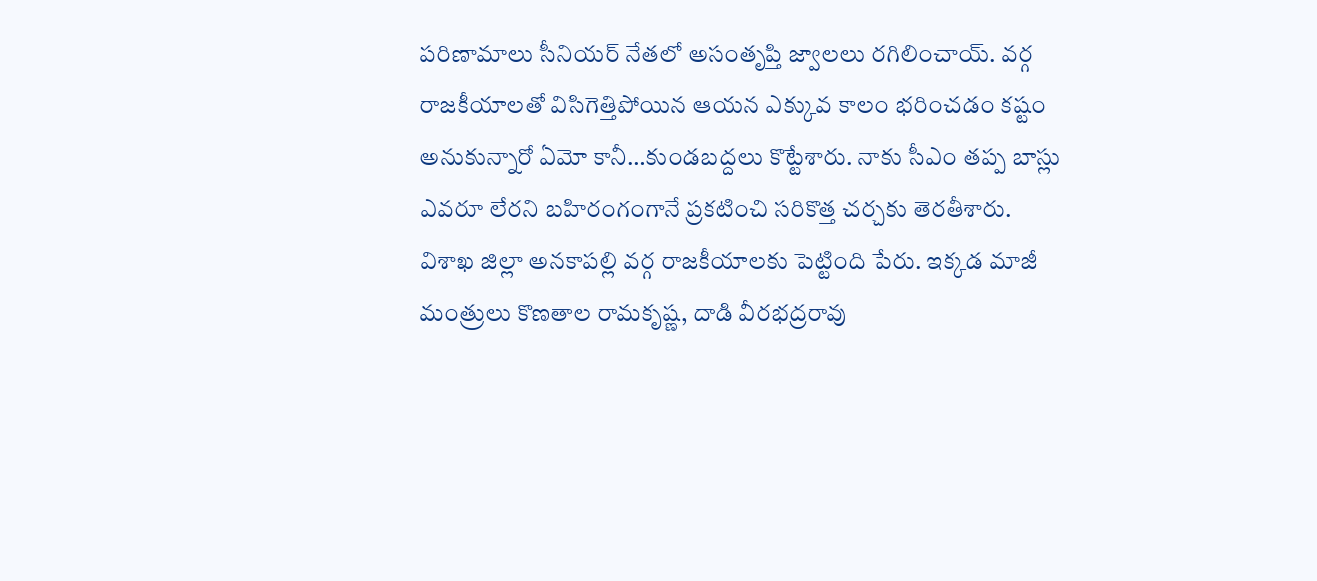పరిణామాలు సీనియర్ నేతలో అసంతృప్తి జ్వాలలు రగిలించాయ్. వర్గ రాజకీయాలతో విసిగెత్తిపోయిన ఆయన ఎక్కువ కాలం భరించడం కష్టం అనుకున్నారో ఏమో కానీ…కుండబద్దలు కొట్టేశారు. నాకు సీఎం తప్ప బాస్లు ఎవరూ లేరని బహిరంగంగానే ప్రకటించి సరికొత్త చర్చకు తెరతీశారు.
విశాఖ జిల్లా అనకాపల్లి వర్గ రాజకీయాలకు పెట్టింది పేరు. ఇక్కడ మాజీ మంత్రులు కొణతాల రామకృష్ణ, దాడి వీరభద్రరావు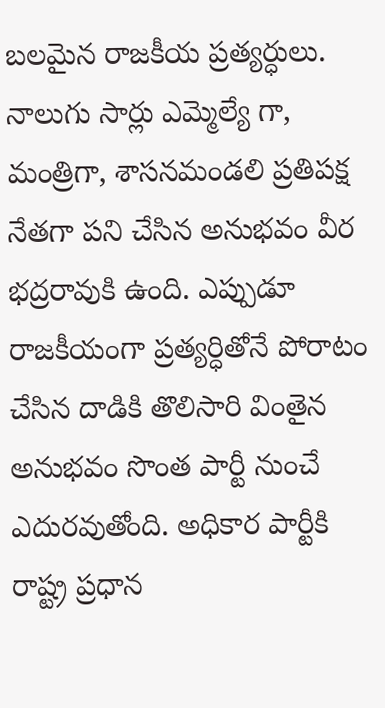బలమైన రాజకీయ ప్రత్యర్ధులు. నాలుగు సార్లు ఎమ్మెల్యే గా, మంత్రిగా, శాసనమండలి ప్రతిపక్ష నేతగా పని చేసిన అనుభవం వీర భద్రరావుకి ఉంది. ఎప్పుడూ రాజకీయంగా ప్రత్యర్ధితోనే పోరాటం చేసిన దాడికి తొలిసారి వింతైన అనుభవం సొంత పార్టీ నుంచే ఎదురవుతోంది. అధికార పార్టీకి రాష్ట్ర ప్రధాన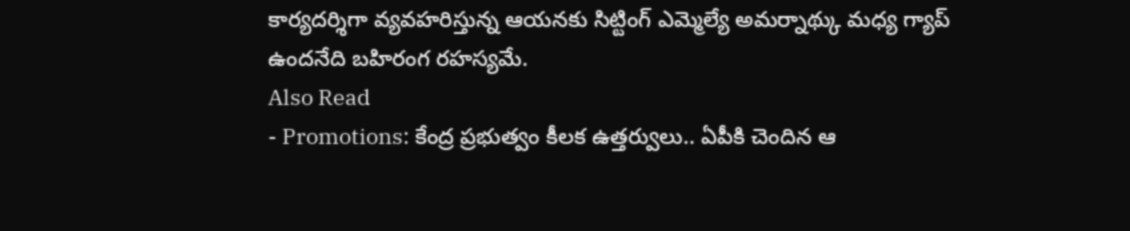కార్యదర్శిగా వ్యవహరిస్తున్న ఆయనకు సిట్టింగ్ ఎమ్మెల్యే అమర్నాథ్కు మధ్య గ్యాప్ ఉందనేది బహిరంగ రహస్యమే.
Also Read
- Promotions: కేంద్ర ప్రభుత్వం కీలక ఉత్తర్వులు.. ఏపీకి చెందిన ఆ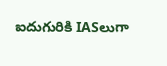ఐదుగురికి IASలుగా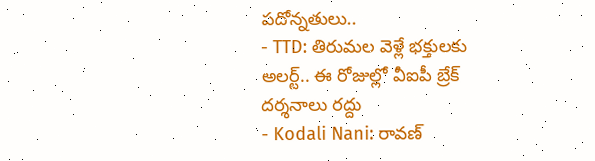పదోన్నతులు..
- TTD: తిరుమల వెళ్లే భక్తులకు అలర్ట్.. ఈ రోజుల్లో వీఐపీ బ్రేక్ దర్శనాలు రద్దు
- Kodali Nani: రావణ్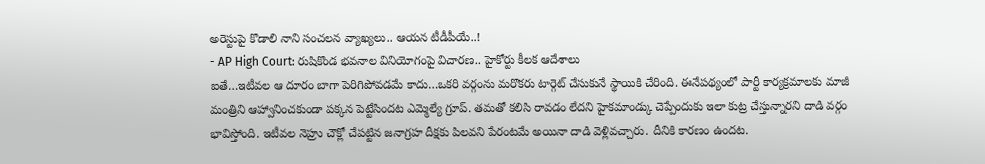అరెస్టుపై కొడాలి నాని సంచలన వ్యాఖ్యలు.. ఆయన టీడీపీయే..!
- AP High Court: రుషికొండ భవనాల వినియోగంపై విచారణ.. హైకోర్టు కీలక ఆదేశాలు
ఐతే…ఇటీవల ఆ దూరం బాగా పెరిగిపోవడమే కాదు…ఒకరి వర్గంను మరొకరు టార్గెట్ చేసుకునే స్థాయికి చేరింది. ఈనేపథ్యంలో పార్టీ కార్యక్రమాలకు మాజీ మంత్రిని ఆహ్వానించకుండా పక్కన పెట్టేసిందట ఎమ్మెల్యే గ్రూప్. తమతో కలిసి రావడం లేదని హైకమాండ్కు చెప్పేందుకు ఇలా కుట్ర చేస్తున్నారని దాడి వర్గం భావిస్తోంది. ఇటీవల నెహ్రు చౌక్లో చేపట్టిన జనాగ్రహ దీక్షకు పిలవని పేరంటమే అయినా దాడి వెళ్లివచ్చారు. దీనికి కారణం ఉందట.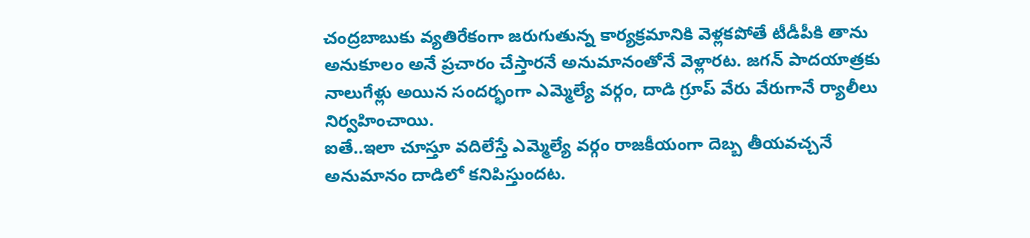చంద్రబాబుకు వ్యతిరేకంగా జరుగుతున్న కార్యక్రమానికి వెళ్లకపోతే టీడీపీకి తాను అనుకూలం అనే ప్రచారం చేస్తారనే అనుమానంతోనే వెళ్లారట. జగన్ పాదయాత్రకు నాలుగేళ్లు అయిన సందర్భంగా ఎమ్మెల్యే వర్గం, దాడి గ్రూప్ వేరు వేరుగానే ర్యాలీలు నిర్వహించాయి.
ఐతే..ఇలా చూస్తూ వదిలేస్తే ఎమ్మెల్యే వర్గం రాజకీయంగా దెబ్బ తీయవచ్చనే అనుమానం దాడిలో కనిపిస్తుందట.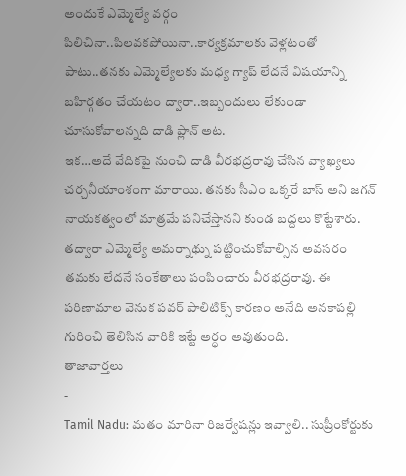అందుకే ఎమ్మెల్యే వర్గం పిలిచినా..పిలవకపోయినా..కార్యక్రమాలకు వెళ్లటంతో పాటు..తనకు ఎమ్మెల్యేలకు మధ్య గ్యాప్ లేదనే విషయాన్ని బహిర్గతం చేయటం ద్వారా..ఇబ్బందులు లేకుండా చూసుకోవాలన్నది దాడి ప్లాన్ అట.
ఇక…అదే వేదికపై నుంచి దాడి వీరభద్రరావు చేసిన వ్యాఖ్యలు చర్చనీయాంశంగా మారాయి. తనకు సీఎం ఒక్కరే బాస్ అని జగన్ నాయకత్వంలో మాత్రమే పనిచేస్తానని కుండ బద్దలు కొట్టేశారు. తద్వారా ఎమ్మెల్యే అమర్నాథ్ను పట్టించుకోవాల్సిన అవసరం తమకు లేదనే సంకేతాలు పంపించారు వీరభద్రరావు. ఈ పరిణామాల వెనుక పవర్ పాలిటిక్స్ కారణం అనేది అనకాపల్లి గురించి తెలిసిన వారికి ఇట్టే అర్ధం అవుతుంది.
తాజావార్తలు
-
Tamil Nadu: మతం మారినా రిజర్వేషన్లు ఇవ్వాలి.. సుప్రీంకోర్టుకు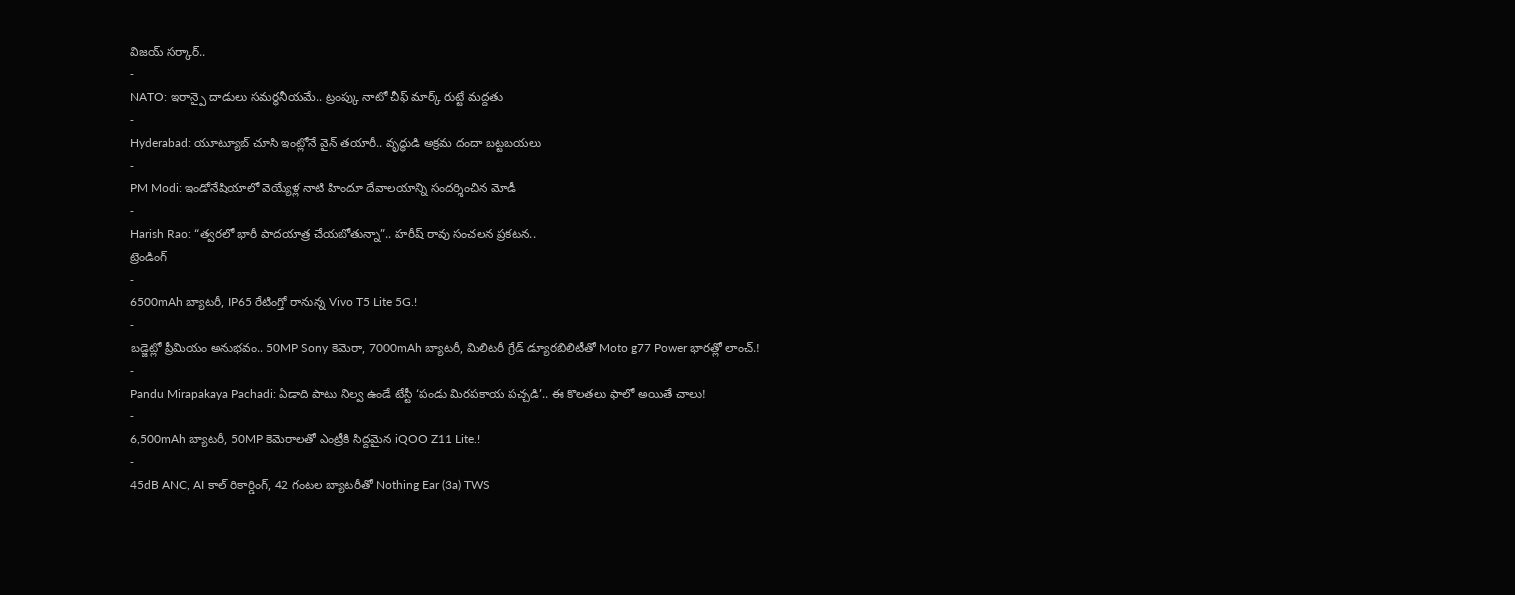విజయ్ సర్కార్..
-
NATO: ఇరాన్పై దాడులు సమర్థనీయమే.. ట్రంప్కు నాటో చీఫ్ మార్క్ రుట్టే మద్దతు
-
Hyderabad: యూట్యూబ్ చూసి ఇంట్లోనే వైన్ తయారీ.. వృద్ధుడి అక్రమ దందా బట్టబయలు
-
PM Modi: ఇండోనేషియాలో వెయ్యేళ్ల నాటి హిందూ దేవాలయాన్ని సందర్శించిన మోడీ
-
Harish Rao: “త్వరలో భారీ పాదయాత్ర చేయబోతున్నా”.. హరీష్ రావు సంచలన ప్రకటన..
ట్రెండింగ్
-
6500mAh బ్యాటరీ, IP65 రేటింగ్తో రానున్న Vivo T5 Lite 5G.!
-
బడ్జెట్లో ప్రీమియం అనుభవం.. 50MP Sony కెమెరా, 7000mAh బ్యాటరీ, మిలిటరీ గ్రేడ్ డ్యూరబిలిటీతో Moto g77 Power భారత్లో లాంచ్.!
-
Pandu Mirapakaya Pachadi: ఏడాది పాటు నిల్వ ఉండే టేస్టీ ‘పండు మిరపకాయ పచ్చడి’.. ఈ కొలతలు ఫాలో అయితే చాలు!
-
6,500mAh బ్యాటరీ, 50MP కెమెరాలతో ఎంట్రీకి సిద్దమైన iQOO Z11 Lite.!
-
45dB ANC, AI కాల్ రికార్డింగ్, 42 గంటల బ్యాటరీతో Nothing Ear (3a) TWS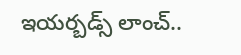ఇయర్బడ్స్ లాంచ్..